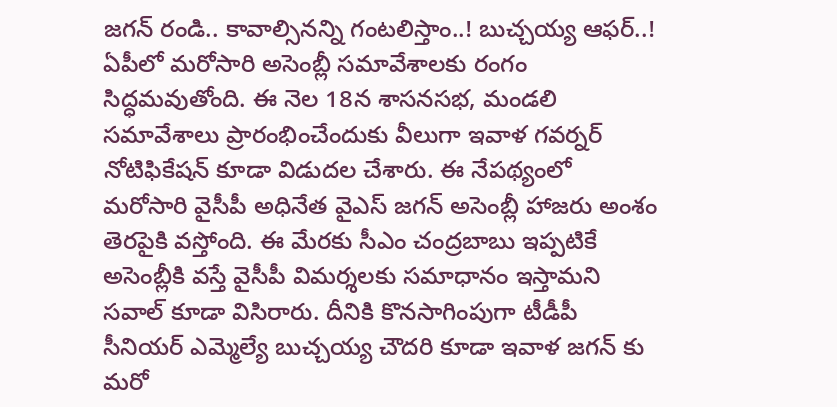జగన్ రండి.. కావాల్సినన్ని గంటలిస్తాం..! బుచ్చయ్య ఆఫర్..!
ఏపీలో మరోసారి అసెంబ్లీ సమావేశాలకు రంగం సిద్ధమవుతోంది. ఈ నెల 18న శాసనసభ, మండలి సమావేశాలు ప్రారంభించేందుకు వీలుగా ఇవాళ గవర్నర్ నోటిఫికేషన్ కూడా విడుదల చేశారు. ఈ నేపథ్యంలో మరోసారి వైసీపీ అధినేత వైఎస్ జగన్ అసెంబ్లీ హాజరు అంశం తెరపైకి వస్తోంది. ఈ మేరకు సీఎం చంద్రబాబు ఇప్పటికే అసెంబ్లీకి వస్తే వైసీపీ విమర్శలకు సమాధానం ఇస్తామని సవాల్ కూడా విసిరారు. దీనికి కొనసాగింపుగా టీడీపీ సీనియర్ ఎమ్మెల్యే బుచ్చయ్య చౌదరి కూడా ఇవాళ జగన్ కు మరో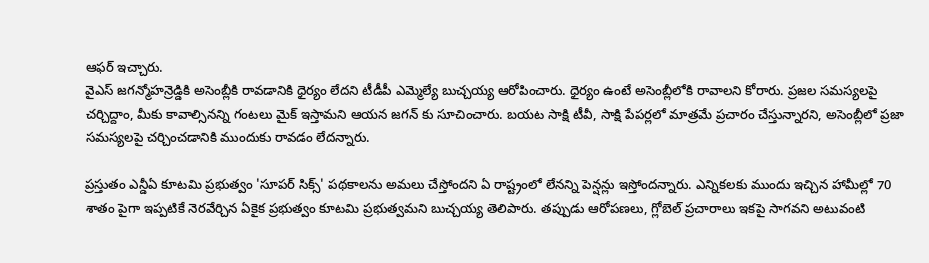ఆఫర్ ఇచ్చారు.
వైఎస్ జగన్మోహన్రెడ్డికి అసెంబ్లీకి రావడానికి ధైర్యం లేదని టీడీపీ ఎమ్మెల్యే బుచ్చయ్య ఆరోపించారు. ధైర్యం ఉంటే అసెంబ్లీలోకి రావాలని కోరారు. ప్రజల సమస్యలపై చర్చిద్దాం, మీకు కావాల్సినన్ని గంటలు మైక్ ఇస్తామని ఆయన జగన్ కు సూచించారు. బయట సాక్షి టీవీ, సాక్షి పేపర్లలో మాత్రమే ప్రచారం చేస్తున్నారని, అసెంబ్లీలో ప్రజా సమస్యలపై చర్చించడానికి ముందుకు రావడం లేదన్నారు.

ప్రస్తుతం ఎన్డీఏ కూటమి ప్రభుత్వం 'సూపర్ సిక్స్' పథకాలను అమలు చేస్తోందని ఏ రాష్ట్రంలో లేనన్ని పెన్షన్లు ఇస్తోందన్నారు. ఎన్నికలకు ముందు ఇచ్చిన హామీల్లో 70 శాతం పైగా ఇప్పటికే నెరవేర్చిన ఏకైక ప్రభుత్వం కూటమి ప్రభుత్వమని బుచ్చయ్య తెలిపారు. తప్పుడు ఆరోపణలు, గ్లోబెల్ ప్రచారాలు ఇకపై సాగవని అటువంటి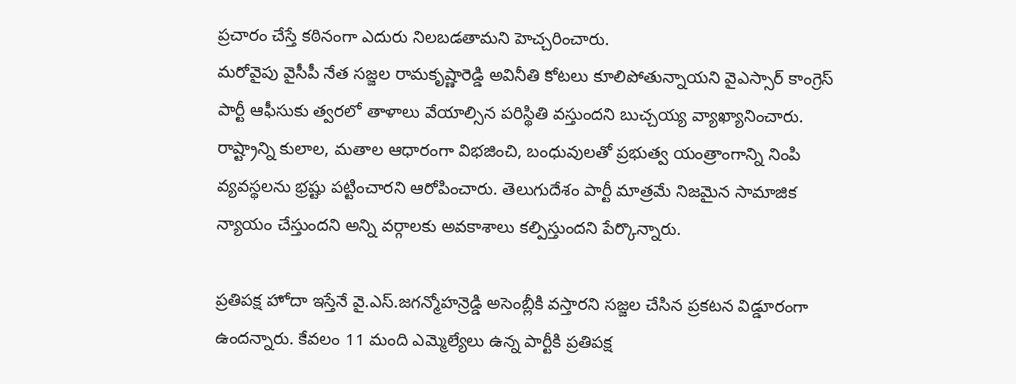ప్రచారం చేస్తే కఠినంగా ఎదురు నిలబడతామని హెచ్చరించారు.
మరోవైపు వైసీపీ నేత సజ్జల రామకృష్ణారెడ్డి అవినీతి కోటలు కూలిపోతున్నాయని వైఎస్సార్ కాంగ్రెస్ పార్టీ ఆఫీసుకు త్వరలో తాళాలు వేయాల్సిన పరిస్థితి వస్తుందని బుచ్చయ్య వ్యాఖ్యానించారు. రాష్ట్రాన్ని కులాల, మతాల ఆధారంగా విభజించి, బంధువులతో ప్రభుత్వ యంత్రాంగాన్ని నింపి వ్యవస్థలను భ్రష్టు పట్టించారని ఆరోపించారు. తెలుగుదేశం పార్టీ మాత్రమే నిజమైన సామాజిక న్యాయం చేస్తుందని అన్ని వర్గాలకు అవకాశాలు కల్పిస్తుందని పేర్కొన్నారు.

ప్రతిపక్ష హోదా ఇస్తేనే వై.ఎస్.జగన్మోహన్రెడ్డి అసెంబ్లీకి వస్తారని సజ్జల చేసిన ప్రకటన విడ్డూరంగా ఉందన్నారు. కేవలం 11 మంది ఎమ్మెల్యేలు ఉన్న పార్టీకి ప్రతిపక్ష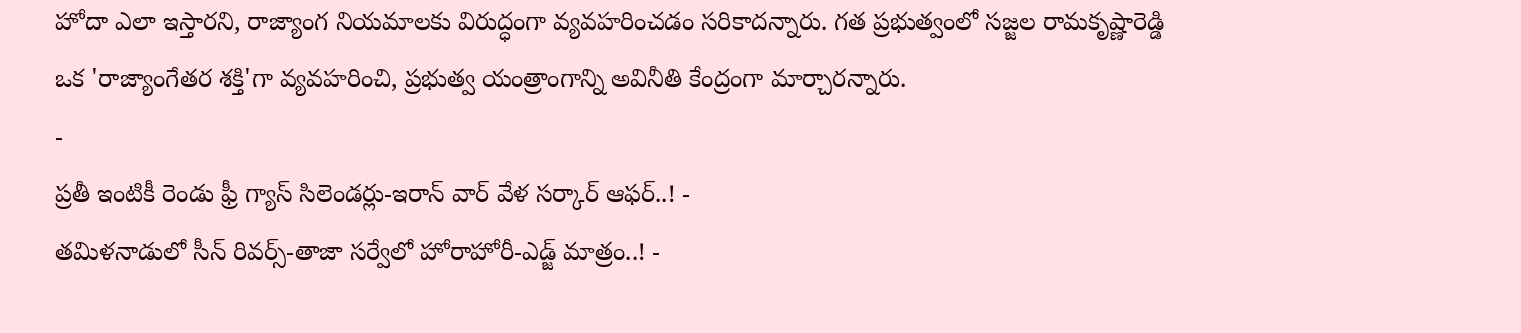హోదా ఎలా ఇస్తారని, రాజ్యాంగ నియమాలకు విరుద్ధంగా వ్యవహరించడం సరికాదన్నారు. గత ప్రభుత్వంలో సజ్జల రామకృష్ణారెడ్డి ఒక 'రాజ్యాంగేతర శక్తి'గా వ్యవహరించి, ప్రభుత్వ యంత్రాంగాన్ని అవినీతి కేంద్రంగా మార్చారన్నారు.
-
ప్రతీ ఇంటికీ రెండు ఫ్రీ గ్యాస్ సిలెండర్లు-ఇరాన్ వార్ వేళ సర్కార్ ఆఫర్..! -
తమిళనాడులో సీన్ రివర్స్-తాజా సర్వేలో హోరాహోరీ-ఎడ్జ్ మాత్రం..! -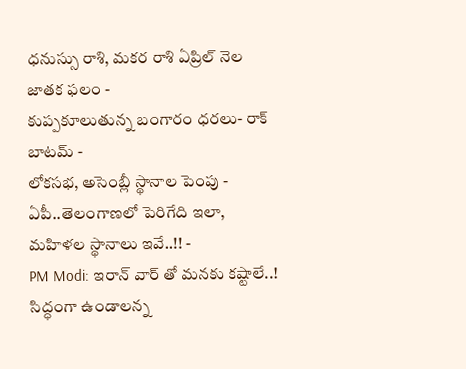ధనుస్సు రాశి, మకర రాశి ఏప్రిల్ నెల జాతక ఫలం -
కుప్పకూలుతున్న బంగారం ధరలు- రాక్ బాటమ్ -
లోకసభ, అసెంబ్లీ స్థానాల పెంపు - ఏపీ..తెలంగాణలో పెరిగేది ఇలా, మహిళల స్థానాలు ఇవే..!! -
PM Modi: ఇరాన్ వార్ తో మనకు కష్టాలే..! సిద్ధంగా ఉండాలన్న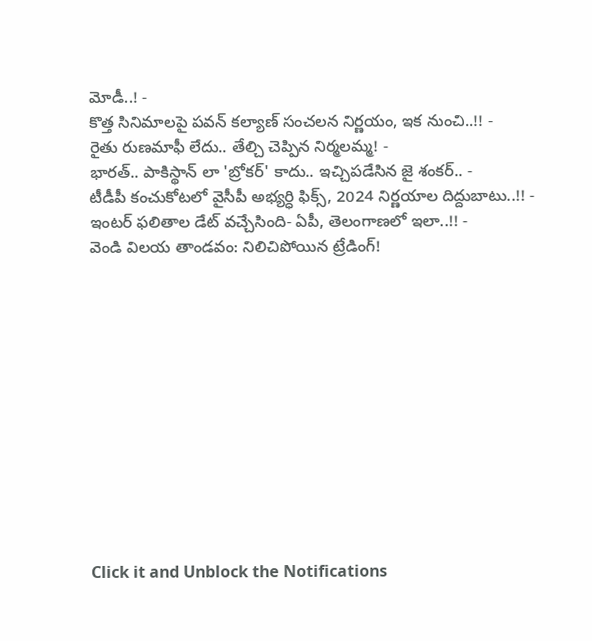మోడీ..! -
కొత్త సినిమాలపై పవన్ కల్యాణ్ సంచలన నిర్ణయం, ఇక నుంచి..!! -
రైతు రుణమాఫీ లేదు.. తేల్చి చెప్పిన నిర్మలమ్మ! -
భారత్.. పాకిస్థాన్ లా 'బ్రోకర్' కాదు.. ఇచ్చిపడేసిన జై శంకర్.. -
టీడీపీ కంచుకోటలో వైసీపీ అభ్యర్ధి ఫిక్స్, 2024 నిర్ణయాల దిద్దుబాటు..!! -
ఇంటర్ ఫలితాల డేట్ వచ్చేసింది- ఏపీ, తెలంగాణలో ఇలా..!! -
వెండి విలయ తాండవం: నిలిచిపోయిన ట్రేడింగ్!












Click it and Unblock the Notifications